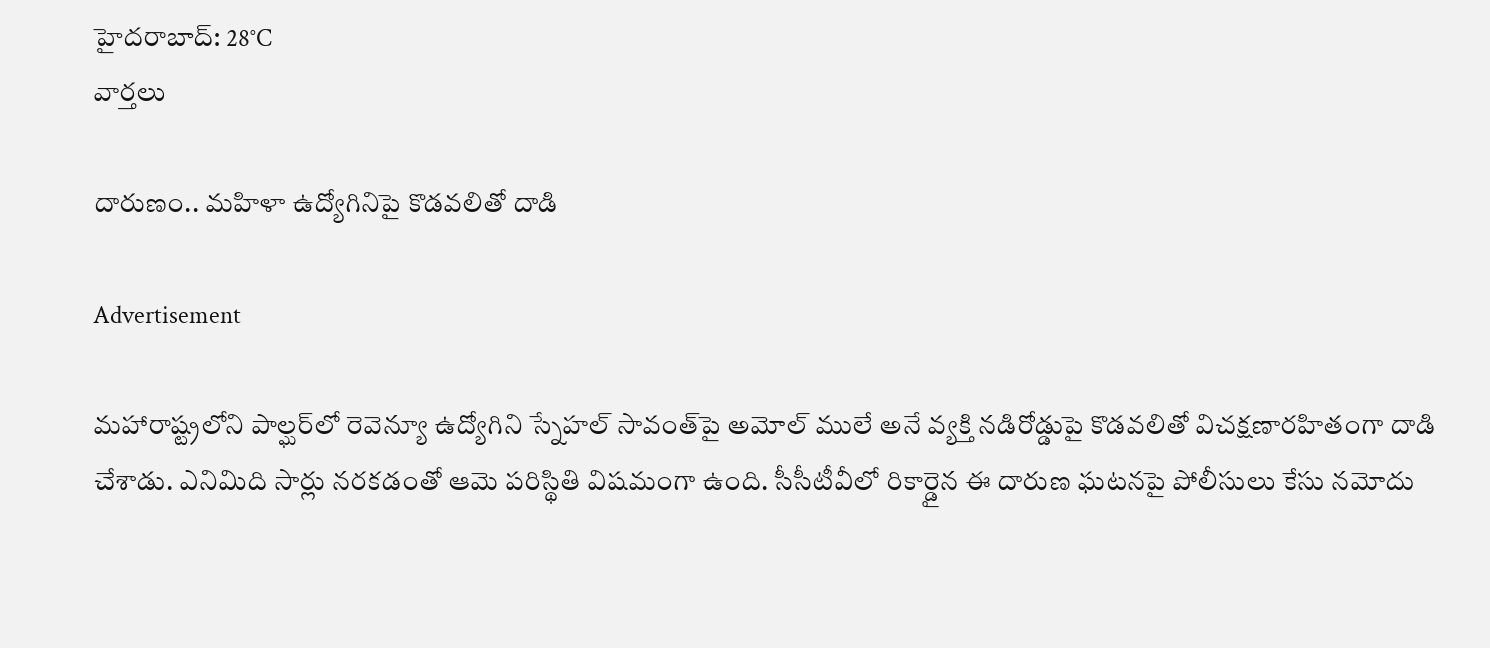హైదరాబాద్: 28°C
వార్తలు

దారుణం.. మహిళా ఉద్యోగినిపై కొడవలితో దాడి

Advertisement

మహారాష్ట్రలోని పాల్ఘర్‌లో రెవెన్యూ ఉద్యోగిని స్నేహల్ సావంత్‌పై అమోల్ ములే అనే వ్యక్తి నడిరోడ్డుపై కొడవలితో విచక్షణారహితంగా దాడి చేశాడు. ఎనిమిది సార్లు నరకడంతో ఆమె పరిస్థితి విషమంగా ఉంది. సీసీటీవీలో రికార్డైన ఈ దారుణ ఘటనపై పోలీసులు కేసు నమోదు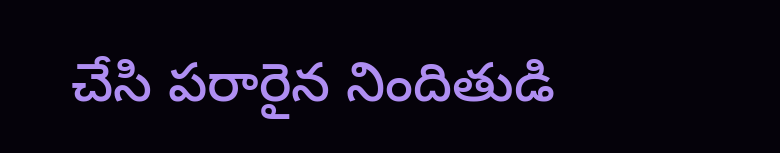చేసి పరారైన నిందితుడి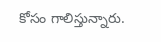కోసం గాలిస్తున్నారు.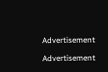Advertisement

Advertisement